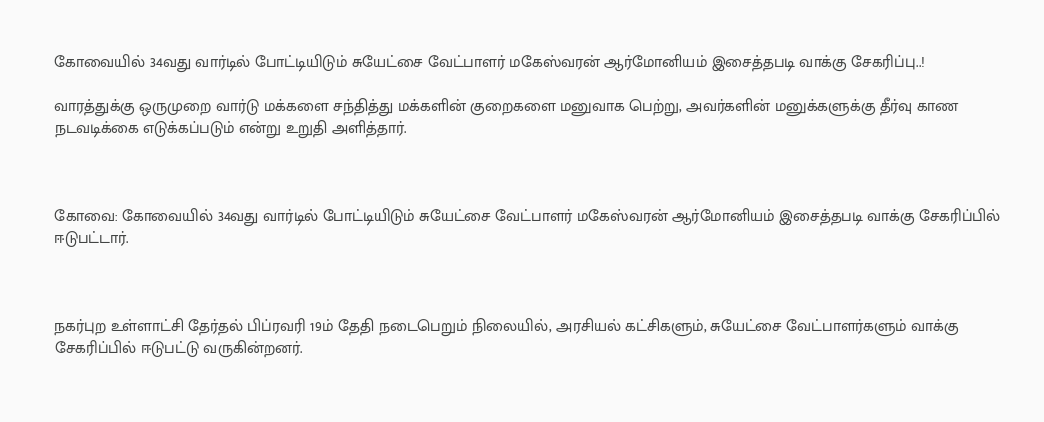கோவையில் 34வது வார்டில் போட்டியிடும் சுயேட்சை வேட்பாளர் மகேஸ்வரன் ஆர்மோனியம் இசைத்தபடி வாக்கு சேகரிப்பு..!

வாரத்துக்கு ஒருமுறை வார்டு மக்களை சந்தித்து மக்களின் குறைகளை மனுவாக பெற்று, அவர்களின் மனுக்களுக்கு தீர்வு காண நடவடிக்கை எடுக்கப்படும் என்று உறுதி அளித்தார்.



கோவை: கோவையில் 34வது வார்டில் போட்டியிடும் சுயேட்சை வேட்பாளர் மகேஸ்வரன் ஆர்மோனியம் இசைத்தபடி வாக்கு சேகரிப்பில் ஈடுபட்டார்.



நகர்புற உள்ளாட்சி தேர்தல் பிப்ரவரி 19ம் தேதி நடைபெறும் நிலையில், அரசியல் கட்சிகளும், சுயேட்சை வேட்பாளர்களும் வாக்கு சேகரிப்பில் ஈடுபட்டு வருகின்றனர்.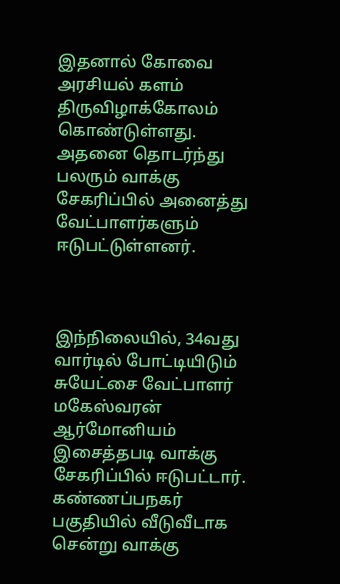இதனால் கோவை அரசியல் களம் திருவிழாக்கோலம் கொண்டுள்ளது. அதனை தொடர்ந்து பலரும் வாக்கு சேகரிப்பில் அனைத்து வேட்பாளர்களும் ஈடுபட்டுள்ளனர்.



இந்நிலையில், 34வது வார்டில் போட்டியிடும் சுயேட்சை வேட்பாளர் மகேஸ்வரன் ஆர்மோனியம் இசைத்தபடி வாக்கு சேகரிப்பில் ஈடுபட்டார். கண்ணப்பநகர் பகுதியில் வீடுவீடாக சென்று வாக்கு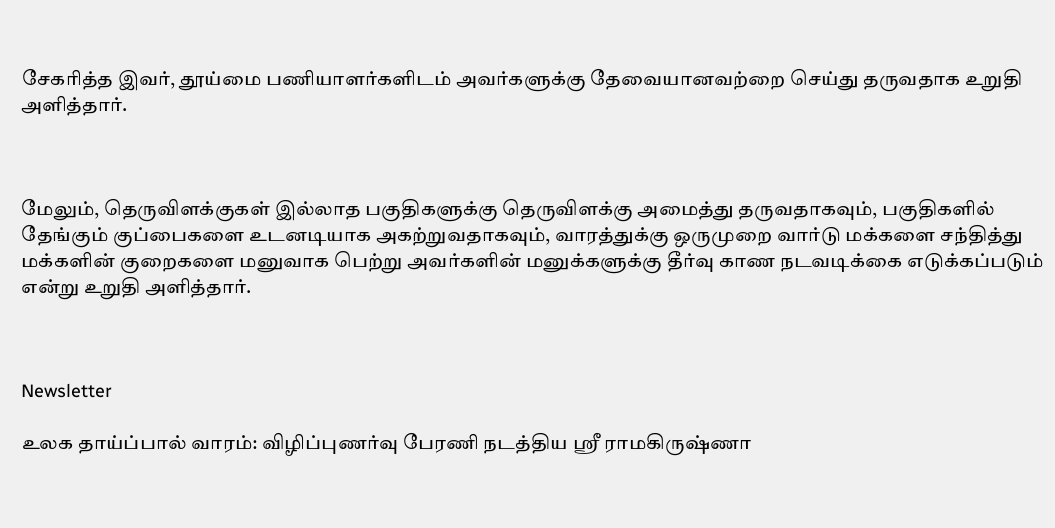சேகரித்த இவர், தூய்மை பணியாளர்களிடம் அவர்களுக்கு தேவையானவற்றை செய்து தருவதாக உறுதி அளித்தார்.



மேலும், தெருவிளக்குகள் இல்லாத பகுதிகளுக்கு தெருவிளக்கு அமைத்து தருவதாகவும், பகுதிகளில் தேங்கும் குப்பைகளை உடனடியாக அகற்றுவதாகவும், வாரத்துக்கு ஒருமுறை வார்டு மக்களை சந்தித்து மக்களின் குறைகளை மனுவாக பெற்று அவர்களின் மனுக்களுக்கு தீர்வு காண நடவடிக்கை எடுக்கப்படும் என்று உறுதி அளித்தார்.



Newsletter

உலக தாய்ப்பால் வாரம்: விழிப்புணர்வு பேரணி நடத்திய ஸ்ரீ ராமகிருஷ்ணா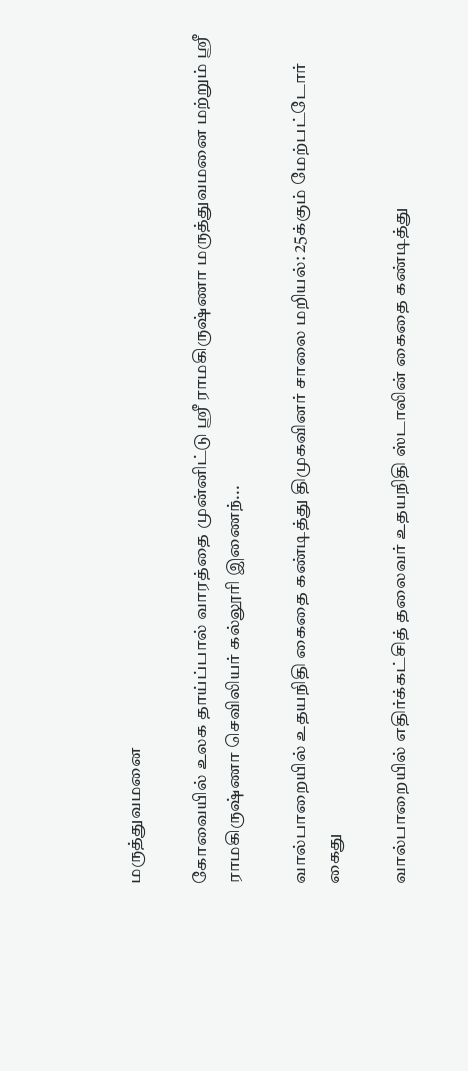மருத்துவமனை

கோவையில் உலக தாய்ப்பால் வாரத்தை முன்னிட்டு ஸ்ரீ ராமகிருஷ்ணா மருத்துவமனை மற்றும் ஸ்ரீ ராமகிருஷ்ணா செவிலியர் கல்லூரி இணைந்...

வால்பாறையில் உதயநிதி கைதை கண்டித்து திமுகவினர் சாலை மறியல்: 25க்கும் மேற்பட்டோர் கைது

வால்பாறையில் எதிர்க்கட்சித் தலைவர் உதயநிதி ஸ்டாலின் கைதை கண்டித்து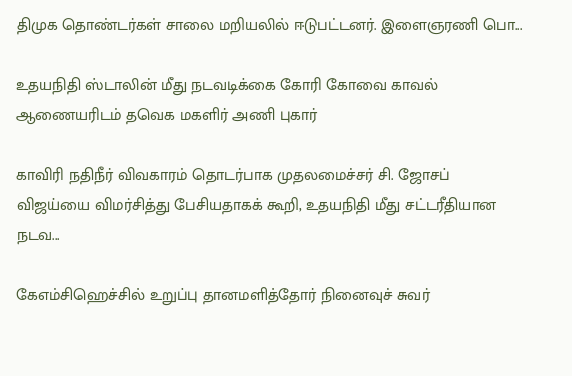திமுக தொண்டர்கள் சாலை மறியலில் ஈடுபட்டனர். இளைஞரணி பொ...

உதயநிதி ஸ்டாலின் மீது நடவடிக்கை கோரி கோவை காவல் ஆணையரிடம் தவெக மகளிர் அணி புகார்

காவிரி நதிநீர் விவகாரம் தொடர்பாக முதலமைச்சர் சி. ஜோசப் விஜய்யை விமர்சித்து பேசியதாகக் கூறி, உதயநிதி மீது சட்டரீதியான நடவ...

கேஎம்சிஹெச்சில் உறுப்பு தானமளித்தோர் நினைவுச் சுவர்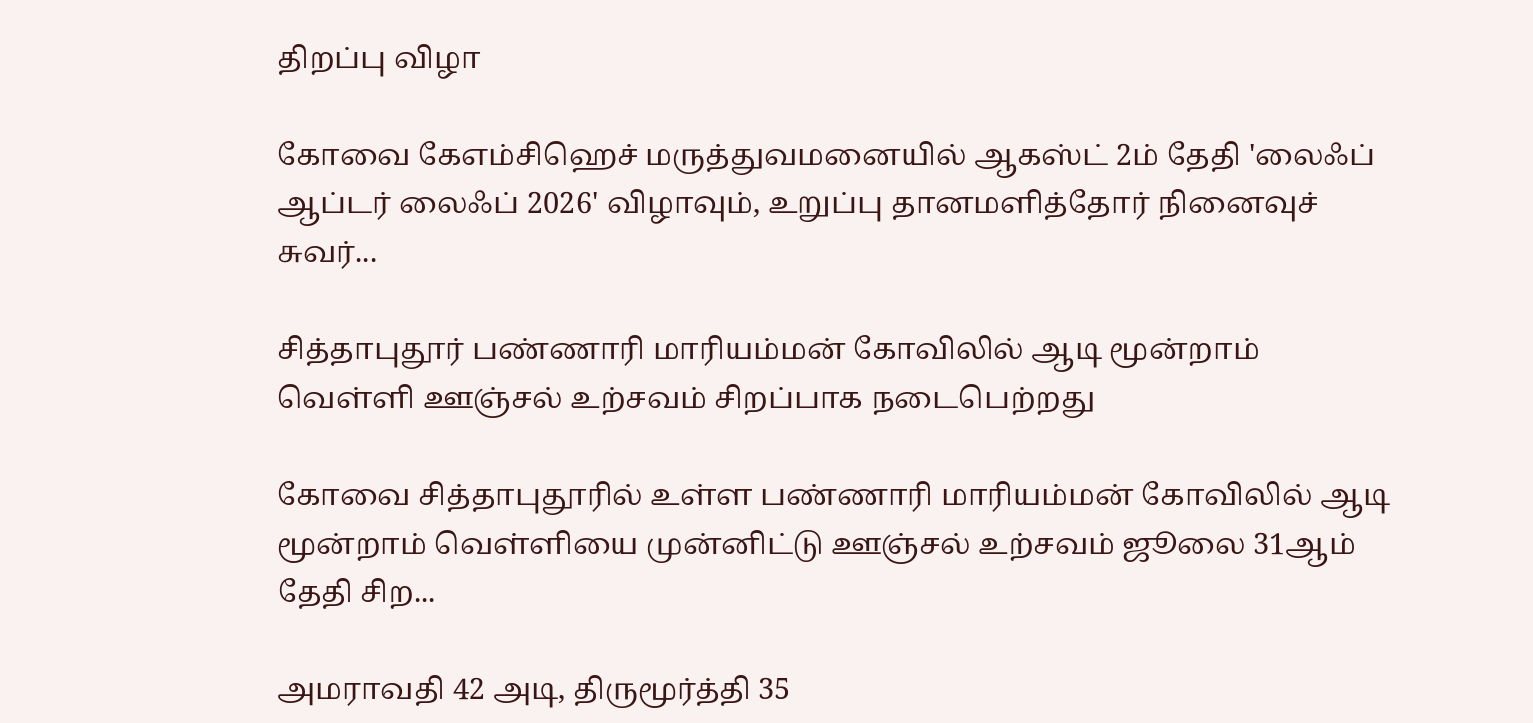திறப்பு விழா

கோவை கேஎம்சிஹெச் மருத்துவமனையில் ஆகஸ்ட் 2ம் தேதி 'லைஃப் ஆப்டர் லைஃப் 2026' விழாவும், உறுப்பு தானமளித்தோர் நினைவுச் சுவர்...

சித்தாபுதூர் பண்ணாரி மாரியம்மன் கோவிலில் ஆடி மூன்றாம் வெள்ளி ஊஞ்சல் உற்சவம் சிறப்பாக நடைபெற்றது

கோவை சித்தாபுதூரில் உள்ள பண்ணாரி மாரியம்மன் கோவிலில் ஆடி மூன்றாம் வெள்ளியை முன்னிட்டு ஊஞ்சல் உற்சவம் ஜூலை 31ஆம் தேதி சிற...

அமராவதி 42 அடி, திருமூர்த்தி 35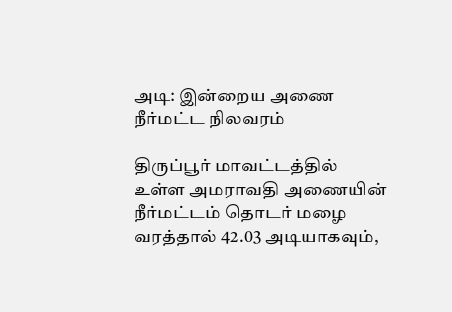அடி: இன்றைய அணை நீர்மட்ட நிலவரம்

திருப்பூர் மாவட்டத்தில் உள்ள அமராவதி அணையின் நீர்மட்டம் தொடர் மழை வரத்தால் 42.03 அடியாகவும்,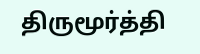திருமூர்த்தி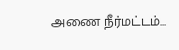அணை நீர்மட்டம்...